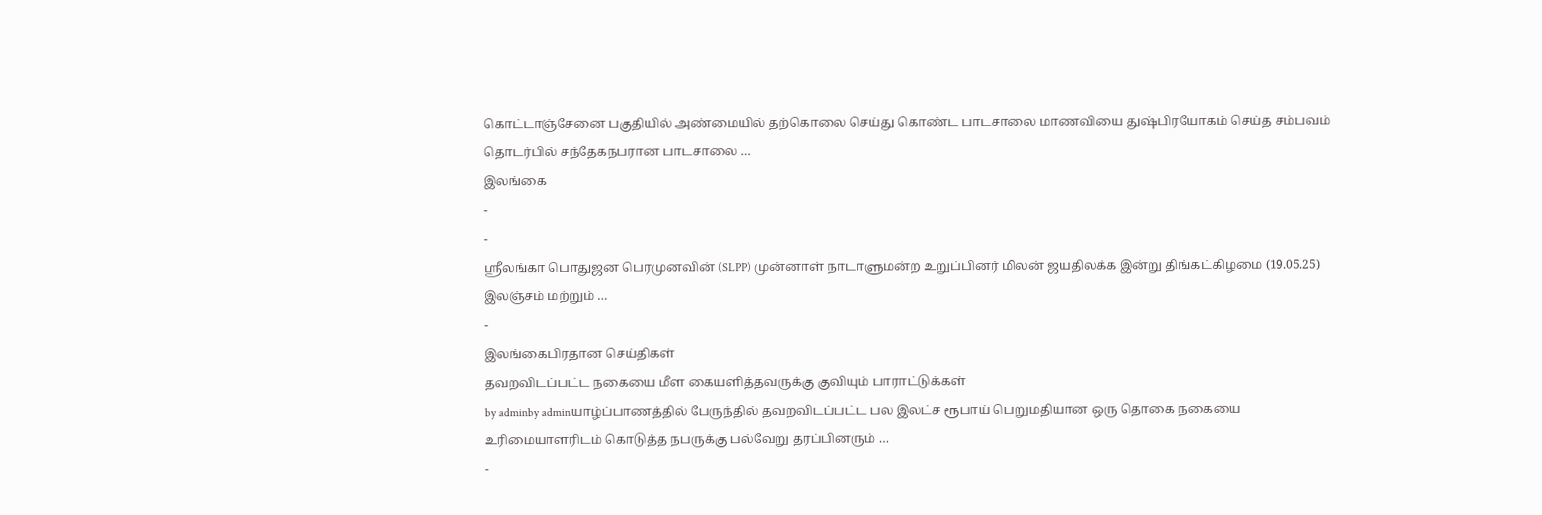கொட்டாஞ்சேனை பகுதியில் அண்மையில் தற்கொலை செய்து கொண்ட பாடசாலை மாணவியை துஷ்பிரயோகம் செய்த சம்பவம் தொடர்பில் சந்தேகநபரான பாடசாலை …
இலங்கை
-
-
ஸ்ரீலங்கா பொதுஜன பெரமுனவின் (SLPP) முன்னாள் நாடாளுமன்ற உறுப்பினர் மிலன் ஜயதிலக்க இன்று திங்கட்கிழமை (19.05.25) இலஞ்சம் மற்றும் …
-
இலங்கைபிரதான செய்திகள்
தவறவிடப்பட்ட நகையை மீள கையளித்தவருக்கு குவியும் பாராட்டுக்கள்
by adminby adminயாழ்ப்பாணத்தில் பேருந்தில் தவறவிடப்பட்ட பல இலட்ச ரூபாய் பெறுமதியான ஒரு தொகை நகையை உரிமையாளரிடம் கொடுத்த நபருக்கு பல்வேறு தரப்பினரும் …
-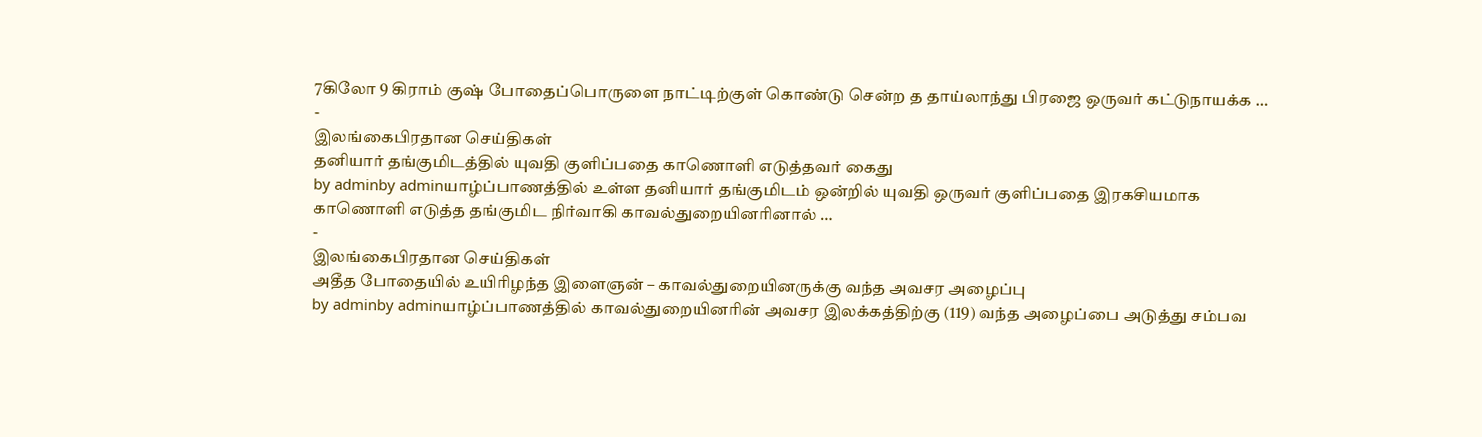7கிலோ 9 கிராம் குஷ் போதைப்பொருளை நாட்டிற்குள் கொண்டு சென்ற த தாய்லாந்து பிரஜை ஒருவர் கட்டுநாயக்க …
-
இலங்கைபிரதான செய்திகள்
தனியார் தங்குமிடத்தில் யுவதி குளிப்பதை காணொளி எடுத்தவர் கைது
by adminby adminயாழ்ப்பாணத்தில் உள்ள தனியார் தங்குமிடம் ஒன்றில் யுவதி ஒருவர் குளிப்பதை இரகசியமாக காணொளி எடுத்த தங்குமிட நிர்வாகி காவல்துறையினரினால் …
-
இலங்கைபிரதான செய்திகள்
அதீத போதையில் உயிரிழந்த இளைஞன் – காவல்துறையினருக்கு வந்த அவசர அழைப்பு
by adminby adminயாழ்ப்பாணத்தில் காவல்துறையினரின் அவசர இலக்கத்திற்கு (119) வந்த அழைப்பை அடுத்து சம்பவ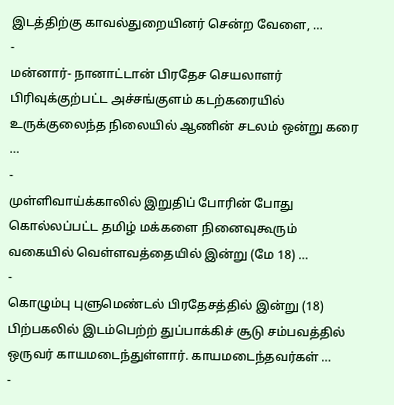இடத்திற்கு காவல்துறையினர் சென்ற வேளை, …
-
மன்னார்- நானாட்டான் பிரதேச செயலாளர் பிரிவுக்குற்பட்ட அச்சங்குளம் கடற்கரையில் உருக்குலைந்த நிலையில் ஆணின் சடலம் ஒன்று கரை …
-
முள்ளிவாய்க்காலில் இறுதிப் போரின் போது கொல்லப்பட்ட தமிழ் மக்களை நினைவுகூரும் வகையில் வெள்ளவத்தையில் இன்று (மே 18) …
-
கொழும்பு புளுமெண்டல் பிரதேசத்தில் இன்று (18) பிற்பகலில் இடம்பெற்ற் துப்பாக்கிச் சூடு சம்பவத்தில் ஒருவர் காயமடைந்துள்ளார். காயமடைந்தவர்கள் …
-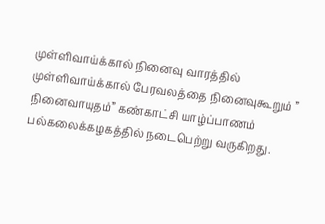முள்ளிவாய்க்கால் நினைவு வாரத்தில் முள்ளிவாய்க்கால் பேரவலத்தை நினைவுகூறும் ” நினைவாயுதம்” கண்காட்சி யாழ்ப்பாணம் பல்கலைக்கழகத்தில் நடைபெற்று வருகிறது.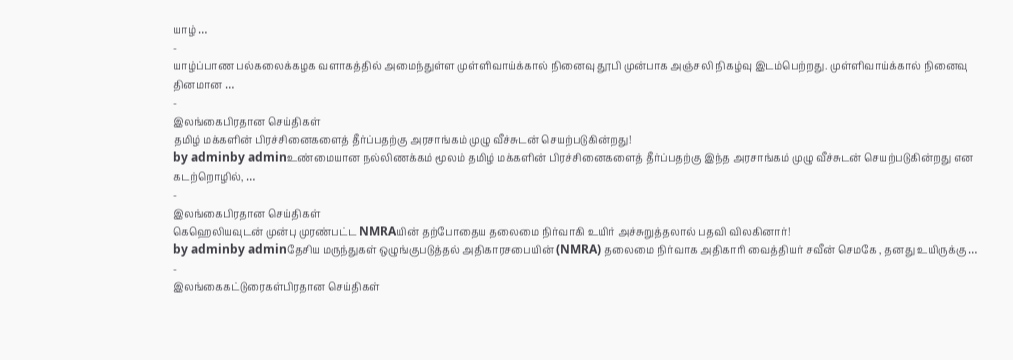யாழ் …
-
யாழ்ப்பாண பல்கலைக்கழக வளாகத்தில் அமைந்துள்ள முள்ளிவாய்க்கால் நினைவு தூபி முன்பாக அஞ்சலி நிகழ்வு இடம்பெற்றது. முள்ளிவாய்க்கால் நினைவு தினமான …
-
இலங்கைபிரதான செய்திகள்
தமிழ் மக்களின் பிரச்சினைகளைத் தீர்ப்பதற்கு அரசாங்கம் முழு வீச்சுடன் செயற்படுகின்றது!
by adminby adminஉண்மையான நல்லிணக்கம் மூலம் தமிழ் மக்களின் பிரச்சினைகளைத் தீர்ப்பதற்கு இந்த அரசாங்கம் முழு வீச்சுடன் செயற்படுகின்றது என கடற்றொழில், …
-
இலங்கைபிரதான செய்திகள்
கெஹெலியவுடன் முன்பு முரண்பட்ட NMRAயின் தற்போதைய தலைமை நிர்வாகி உயிர் அச்சுறுத்தலால் பதவி விலகினார்!
by adminby adminதேசிய மருந்துகள் ஒழுங்குபடுத்தல் அதிகாரசபையின் (NMRA) தலைமை நிர்வாக அதிகாரி வைத்தியர் சவீன் செமகே , தனது உயிருக்கு …
-
இலங்கைகட்டுரைகள்பிரதான செய்திகள்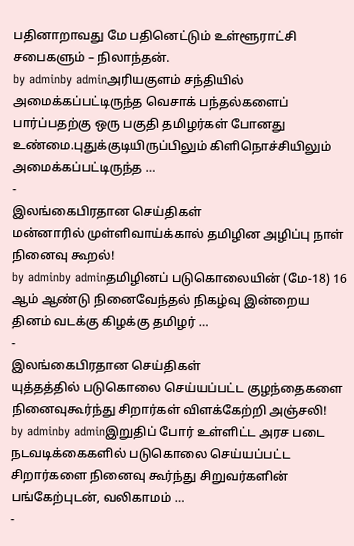பதினாறாவது மே பதினெட்டும் உள்ளூராட்சி சபைகளும் – நிலாந்தன்.
by adminby adminஅரியகுளம் சந்தியில் அமைக்கப்பட்டிருந்த வெசாக் பந்தல்களைப் பார்ப்பதற்கு ஒரு பகுதி தமிழர்கள் போனது உண்மை.புதுக்குடியிருப்பிலும் கிளிநொச்சியிலும் அமைக்கப்பட்டிருந்த …
-
இலங்கைபிரதான செய்திகள்
மன்னாரில் முள்ளிவாய்க்கால் தமிழின அழிப்பு நாள் நினைவு கூறல்!
by adminby adminதமிழினப் படுகொலையின் (மே-18) 16 ஆம் ஆண்டு நினைவேந்தல் நிகழ்வு இன்றைய தினம் வடக்கு கிழக்கு தமிழர் …
-
இலங்கைபிரதான செய்திகள்
யுத்தத்தில் படுகொலை செய்யப்பட்ட குழந்தைகளை நினைவுகூர்ந்து சிறார்கள் விளக்கேற்றி அஞ்சலி!
by adminby adminஇறுதிப் போர் உள்ளிட்ட அரச படை நடவடிக்கைகளில் படுகொலை செய்யப்பட்ட சிறார்களை நினைவு கூர்ந்து சிறுவர்களின் பங்கேற்புடன், வலிகாமம் …
-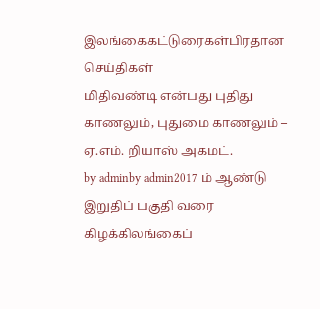இலங்கைகட்டுரைகள்பிரதான செய்திகள்
மிதிவண்டி என்பது புதிது காணலும், புதுமை காணலும் – ஏ.எம். றியாஸ் அகமட்.
by adminby admin2017 ம் ஆண்டு இறுதிப் பகுதி வரை கிழக்கிலங்கைப்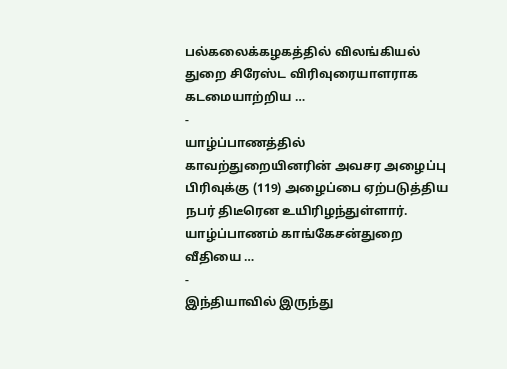பல்கலைக்கழகத்தில் விலங்கியல் துறை சிரேஸ்ட விரிவுரையாளராக கடமையாற்றிய …
-
யாழ்ப்பாணத்தில் காவற்துறையினரின் அவசர அழைப்பு பிரிவுக்கு (119) அழைப்பை ஏற்படுத்திய நபர் திடீரென உயிரிழந்துள்ளார். யாழ்ப்பாணம் காங்கேசன்துறை வீதியை …
-
இந்தியாவில் இருந்து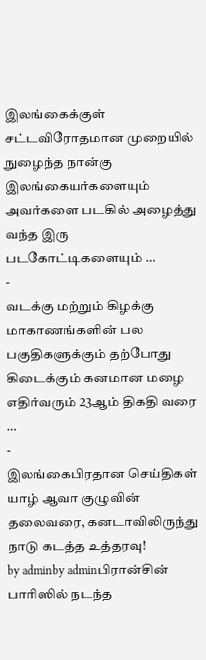இலங்கைக்குள் சட்டவிரோதமான முறையில் நுழைந்த நான்கு இலங்கையர்களையும் அவர்களை படகில் அழைத்து வந்த இரு படகோட்டிகளையும் …
-
வடக்கு மற்றும் கிழக்கு மாகாணங்களின் பல பகுதிகளுக்கும் தற்போது கிடைக்கும் கனமான மழை எதிர்வரும் 23ஆம் திகதி வரை …
-
இலங்கைபிரதான செய்திகள்
யாழ் ஆவா குழுவின் தலைவரை, கனடாவிலிருந்து நாடு கடத்த உத்தரவு!
by adminby adminபிரான்சின் பாரிஸில் நடந்த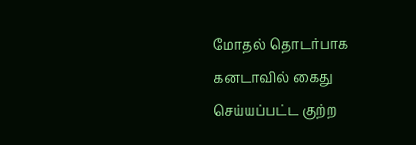மோதல் தொடர்பாக கனடாவில் கைது செய்யப்பட்ட குற்ற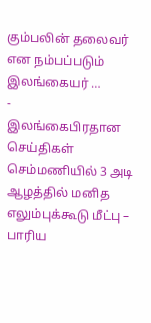கும்பலின் தலைவர் என நம்பப்படும் இலங்கையர் …
-
இலங்கைபிரதான செய்திகள்
செம்மணியில் 3 அடி ஆழத்தில் மனித எலும்புக்கூடு மீட்பு – பாரிய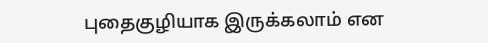புதைகுழியாக இருக்கலாம் என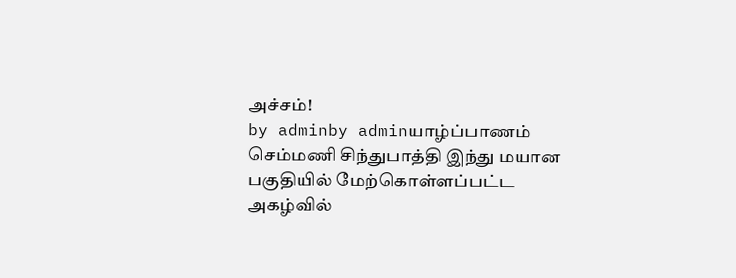அச்சம்!
by adminby adminயாழ்ப்பாணம் செம்மணி சிந்துபாத்தி இந்து மயான பகுதியில் மேற்கொள்ளப்பட்ட அகழ்வில்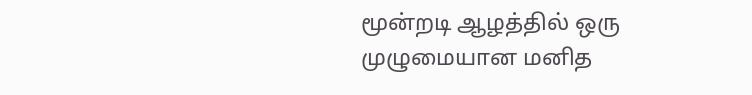மூன்றடி ஆழத்தில் ஒரு முழுமையான மனித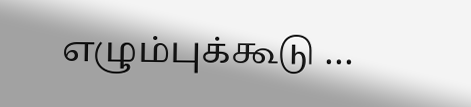எழும்புக்கூடு …